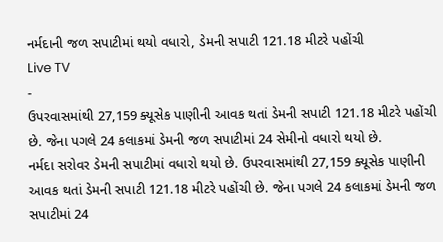નર્મદાની જળ સપાટીમાં થયો વધારો, ડેમની સપાટી 121.18 મીટરે પહોંચી
Live TV
-
ઉપરવાસમાંથી 27,159 ક્યૂસેક પાણીની આવક થતાં ડેમની સપાટી 121.18 મીટરે પહોંચી છે. જેના પગલે 24 કલાકમાં ડેમની જળ સપાટીમાં 24 સેમીનો વધારો થયો છે.
નર્મદા સરોવર ડેમની સપાટીમાં વધારો થયો છે. ઉપરવાસમાંથી 27,159 ક્યૂસેક પાણીની આવક થતાં ડેમની સપાટી 121.18 મીટરે પહોંચી છે. જેના પગલે 24 કલાકમાં ડેમની જળ સપાટીમાં 24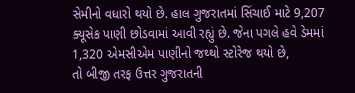સેમીનો વધારો થયો છે. હાલ ગુજરાતમાં સિંચાઈ માટે 9,207 ક્યૂસેક પાણી છોડવામાં આવી રહ્યું છે. જેના પગલે હવે ડેમમાં 1,320 એમસીએમ પાણીનો જથ્થો સ્ટોરેજ થયો છે,
તો બીજી તરફ ઉત્તર ગુજરાતની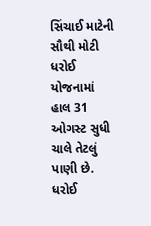સિંચાઈ માટેની સૌથી મોટી ધરોઈ યોજનામાં હાલ 31 ઓગસ્ટ સુધી ચાલે તેટલું પાણી છે. ધરોઈ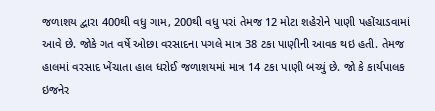જળાશય દ્વારા 400થી વધુ ગામ, 200થી વધુ પરાં તેમજ 12 મોટા શહેરોને પાણી પહોંચાડવામાં આવે છે. જોકે ગત વર્ષે ઓછા વરસાદના પગલે માત્ર 38 ટકા પાણીની આવક થઇ હતી. તેમજ હાલમાં વરસાદ ખેંચાતા હાલ ધરોઈ જળાશયમાં માત્ર 14 ટકા પાણી બચ્યું છે. જો કે કાર્યપાલક ઇજનેર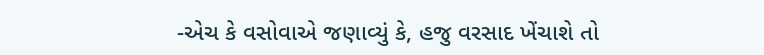-એચ કે વસોવાએ જણાવ્યું કે, હજુ વરસાદ ખેંચાશે તો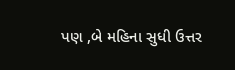પણ ,બે મહિના સુધી ઉત્તર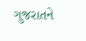ગુજરાતને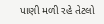પાણી મળી રહે તેટલો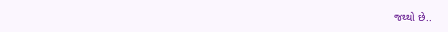જથ્થો છે..